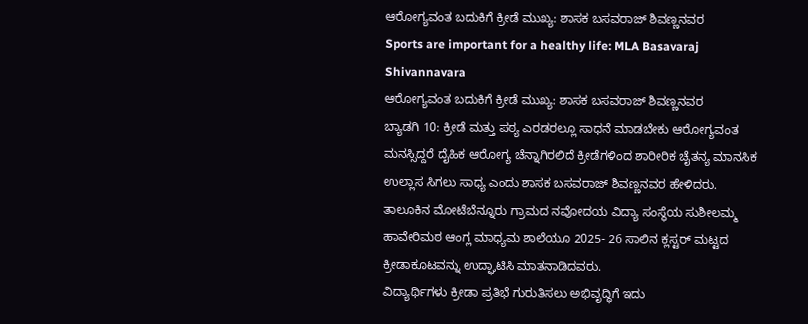ಆರೋಗ್ಯವಂತ ಬದುಕಿಗೆ ಕ್ರೀಡೆ ಮುಖ್ಯ: ಶಾಸಕ ಬಸವರಾಜ್ ಶಿವಣ್ಣನವರ
Sports are important for a healthy life: MLA Basavaraj Shivannavara
ಆರೋಗ್ಯವಂತ ಬದುಕಿಗೆ ಕ್ರೀಡೆ ಮುಖ್ಯ: ಶಾಸಕ ಬಸವರಾಜ್ ಶಿವಣ್ಣನವರ
ಬ್ಯಾಡಗಿ 10: ಕ್ರೀಡೆ ಮತ್ತು ಪಠ್ಯ ಎರಡರಲ್ಲೂ ಸಾಧನೆ ಮಾಡಬೇಕು ಆರೋಗ್ಯವಂತ ಮನಸ್ಸಿದ್ದರೆ ದೈಹಿಕ ಆರೋಗ್ಯ ಚೆನ್ನಾಗಿರಲಿದೆ ಕ್ರೀಡೆಗಳಿಂದ ಶಾರೀರಿಕ ಚೈತನ್ಯ ಮಾನಸಿಕ ಉಲ್ಲಾಸ ಸಿಗಲು ಸಾಧ್ಯ ಎಂದು ಶಾಸಕ ಬಸವರಾಜ್ ಶಿವಣ್ಣನವರ ಹೇಳಿದರು. ತಾಲೂಕಿನ ಮೋಟೆಬೆನ್ನೂರು ಗ್ರಾಮದ ನವೋದಯ ವಿದ್ಯಾ ಸಂಸ್ಥೆಯ ಸುಶೀಲಮ್ಮ ಹಾವೇರಿಮಠ ಆಂಗ್ಲ ಮಾಧ್ಯಮ ಶಾಲೆಯೂ 2025- 26 ಸಾಲಿನ ಕ್ಲಸ್ಟರ್ ಮಟ್ಟದ ಕ್ರೀಡಾಕೂಟವನ್ನು ಉದ್ಘಾಟಿಸಿ ಮಾತನಾಡಿದವರು.
ವಿದ್ಯಾರ್ಥಿಗಳು ಕ್ರೀಡಾ ಪ್ರತಿಭೆ ಗುರುತಿಸಲು ಅಭಿವೃದ್ಧಿಗೆ ಇದು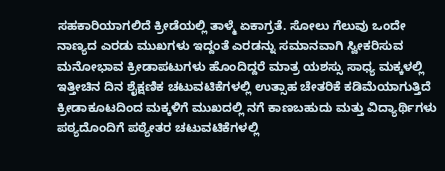ಸಹಕಾರಿಯಾಗಲಿದೆ ಕ್ರೀಡೆಯಲ್ಲಿ ತಾಳ್ಮೆ ಏಕಾಗ್ರತೆ. ಸೋಲು ಗೆಲುವು ಒಂದೇ ನಾಣ್ಯದ ಎರಡು ಮುಖಗಳು ಇದ್ದಂತೆ ಎರಡನ್ನು ಸಮಾನವಾಗಿ ಸ್ವೀಕರಿಸುವ ಮನೋಭಾವ ಕ್ರೀಡಾಪಟುಗಳು ಹೊಂದಿದ್ದರೆ ಮಾತ್ರ ಯಶಸ್ಸು ಸಾಧ್ಯ ಮಕ್ಕಳಲ್ಲಿ ಇತ್ತೀಚಿನ ದಿನ ಶೈಕ್ಷಣಿಕ ಚಟುವಟಿಕೆಗಳಲ್ಲಿ ಉತ್ಸಾಹ ಚೇತರಿಕೆ ಕಡಿಮೆಯಾಗುತ್ತಿದೆ ಕ್ರೀಡಾಕೂಟದಿಂದ ಮಕ್ಕಳಿಗೆ ಮುಖದಲ್ಲಿ ನಗೆ ಕಾಣಬಹುದು ಮತ್ತು ವಿದ್ಯಾರ್ಥಿಗಳು ಪಠ್ಯದೊಂದಿಗೆ ಪಠ್ಯೇತರ ಚಟುವಟಿಕೆಗಳಲ್ಲಿ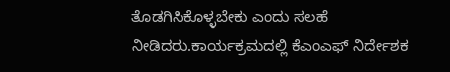ತೊಡಗಿಸಿಕೊಳ್ಳಬೇಕು ಎಂದು ಸಲಹೆ ನೀಡಿದರು.ಕಾರ್ಯಕ್ರಮದಲ್ಲಿ ಕೆಎಂಎಫ್ ನಿರ್ದೇಶಕ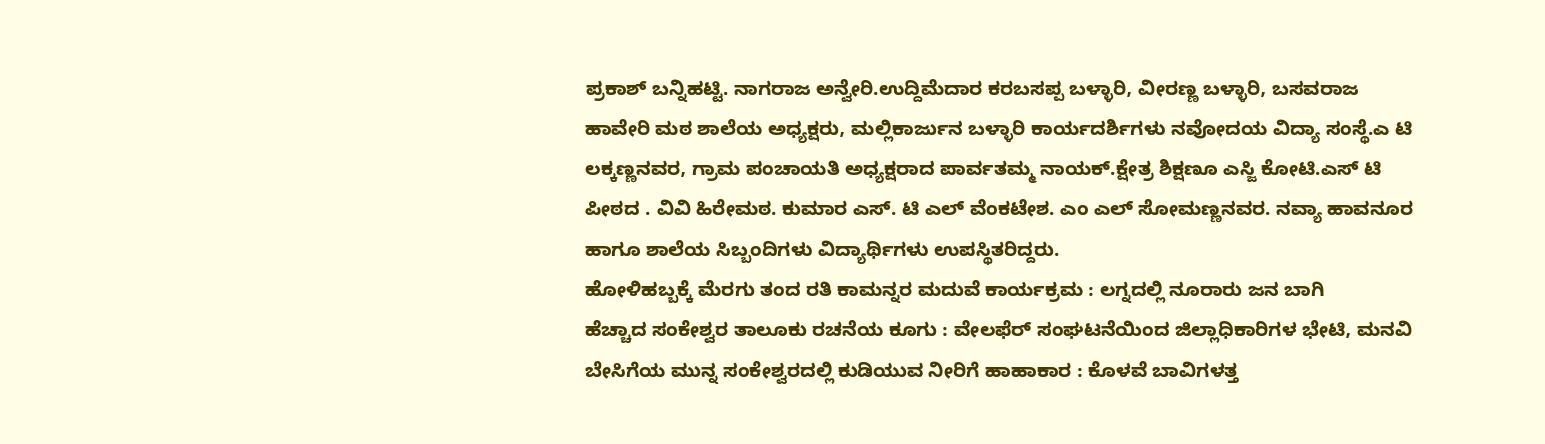ಪ್ರಕಾಶ್ ಬನ್ನಿಹಟ್ಟಿ. ನಾಗರಾಜ ಅನ್ವೇರಿ.ಉದ್ದಿಮೆದಾರ ಕರಬಸಪ್ಪ ಬಳ್ಳಾರಿ, ವೀರಣ್ಣ ಬಳ್ಳಾರಿ, ಬಸವರಾಜ ಹಾವೇರಿ ಮಠ ಶಾಲೆಯ ಅಧ್ಯಕ್ಷರು, ಮಲ್ಲಿಕಾರ್ಜುನ ಬಳ್ಳಾರಿ ಕಾರ್ಯದರ್ಶಿಗಳು ನವೋದಯ ವಿದ್ಯಾ ಸಂಸ್ಥೆ.ಎ ಟಿ ಲಕ್ಕಣ್ಣನವರ, ಗ್ರಾಮ ಪಂಚಾಯತಿ ಅಧ್ಯಕ್ಷರಾದ ಪಾರ್ವತಮ್ಮ ನಾಯಕ್.ಕ್ಷೇತ್ರ ಶಿಕ್ಷಣೂ ಎಸ್ಜಿ ಕೋಟಿ.ಎಸ್ ಟಿ ಪೀಠದ . ವಿವಿ ಹಿರೇಮಠ. ಕುಮಾರ ಎಸ್. ಟಿ ಎಲ್ ವೆಂಕಟೇಶ. ಎಂ ಎಲ್ ಸೋಮಣ್ಣನವರ. ನವ್ಯಾ ಹಾವನೂರ ಹಾಗೂ ಶಾಲೆಯ ಸಿಬ್ಬಂದಿಗಳು ವಿದ್ಯಾರ್ಥಿಗಳು ಉಪಸ್ಥಿತರಿದ್ದರು.
ಹೋಳಿಹಬ್ಬಕ್ಕೆ ಮೆರಗು ತಂದ ರತಿ ಕಾಮನ್ನರ ಮದುವೆ ಕಾರ್ಯಕ್ರಮ : ಲಗ್ನದಲ್ಲಿ ನೂರಾರು ಜನ ಬಾಗಿ
ಹೆಚ್ಚಾದ ಸಂಕೇಶ್ವರ ತಾಲೂಕು ರಚನೆಯ ಕೂಗು : ವೇಲಫೆರ್ ಸಂಘಟನೆಯಿಂದ ಜಿಲ್ಲಾಧಿಕಾರಿಗಳ ಭೇಟಿ, ಮನವಿ
ಬೇಸಿಗೆಯ ಮುನ್ನ ಸಂಕೇಶ್ವರದಲ್ಲಿ ಕುಡಿಯುವ ನೀರಿಗೆ ಹಾಹಾಕಾರ : ಕೊಳವೆ ಬಾವಿಗಳತ್ತ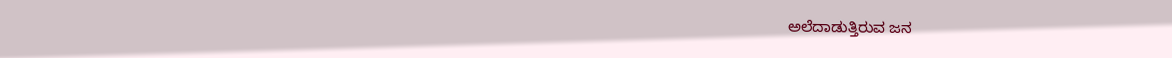ಅಲೆದಾಡುತ್ತಿರುವ ಜನ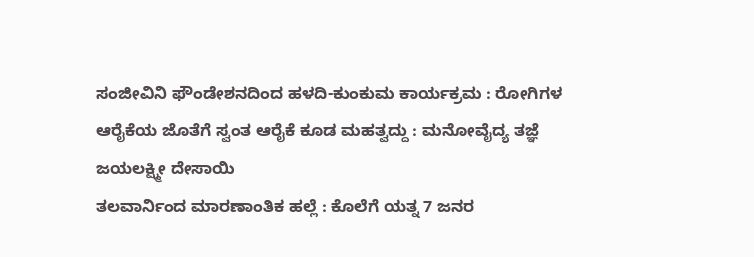ಸಂಜೀವಿನಿ ಫೌಂಡೇಶನದಿಂದ ಹಳದಿ-ಕುಂಕುಮ ಕಾರ್ಯಕ್ರಮ : ರೋಗಿಗಳ ಆರೈಕೆಯ ಜೊತೆಗೆ ಸ್ವಂತ ಆರೈಕೆ ಕೂಡ ಮಹತ್ವದ್ದು : ಮನೋವೈದ್ಯ ತಜ್ಞೆ ಜಯಲಕ್ಷ್ಮೀ ದೇಸಾಯಿ
ತಲವಾರ್ನಿಂದ ಮಾರಣಾಂತಿಕ ಹಲ್ಲೆ : ಕೊಲೆಗೆ ಯತ್ನ 7 ಜನರ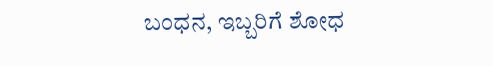ಬಂಧನ, ಇಬ್ಬರಿಗೆ ಶೋಧ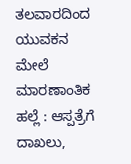ತಲವಾರದಿಂದ ಯುವಕನ ಮೇಲೆ ಮಾರಣಾಂತಿಕ ಹಲ್ಲೆ : ಆಸ್ಪತ್ರೆಗೆ ದಾಖಲು,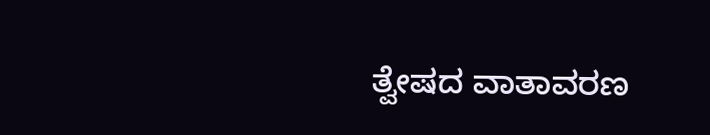ತ್ವೇಷದ ವಾತಾವರಣ